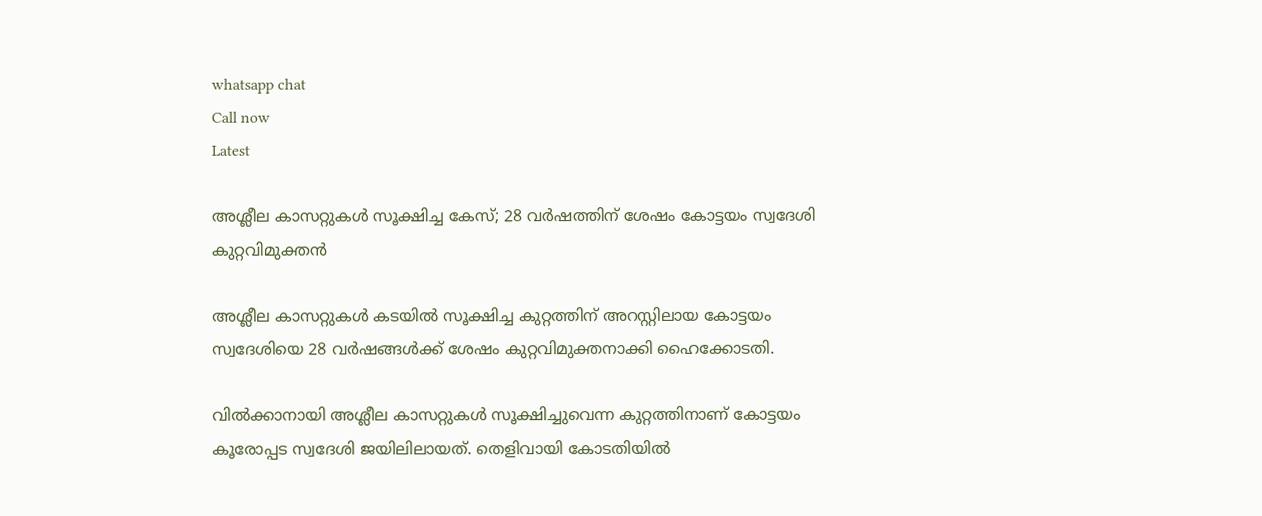whatsapp chat
Call now
Latest

അശ്ലീല കാസറ്റുകള്‍ സൂക്ഷിച്ച കേസ്‌; 28 വര്‍ഷത്തിന് ശേഷം കോട്ടയം സ്വദേശി കുറ്റവിമുക്തൻ

അശ്ലീല കാസറ്റുകള്‍ കടയില്‍ സൂക്ഷിച്ച കുറ്റത്തിന് അറസ്റ്റിലായ കോട്ടയം സ്വദേശിയെ 28 വർഷങ്ങള്‍ക്ക് ശേഷം കുറ്റവിമുക്തനാക്കി ഹൈക്കോടതി.

വില്‍ക്കാനായി അശ്ലീല കാസറ്റുകള്‍ സൂക്ഷിച്ചുവെന്ന കുറ്റത്തിനാണ് കോട്ടയം കൂരോപ്പട സ്വദേശി ജയിലിലായത്. തെളിവായി കോടതിയില്‍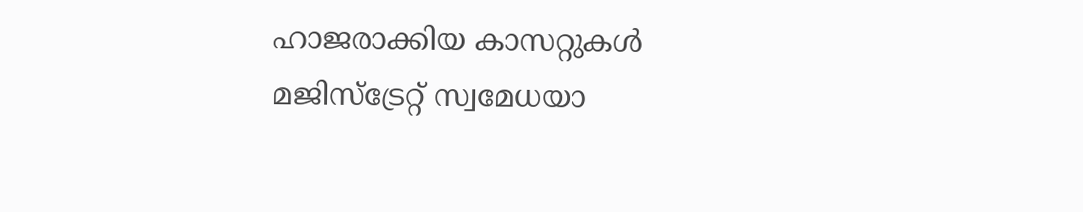ഹാജരാക്കിയ കാസറ്റുകള്‍ മജിസ്ട്രേറ്റ് സ്വമേധയാ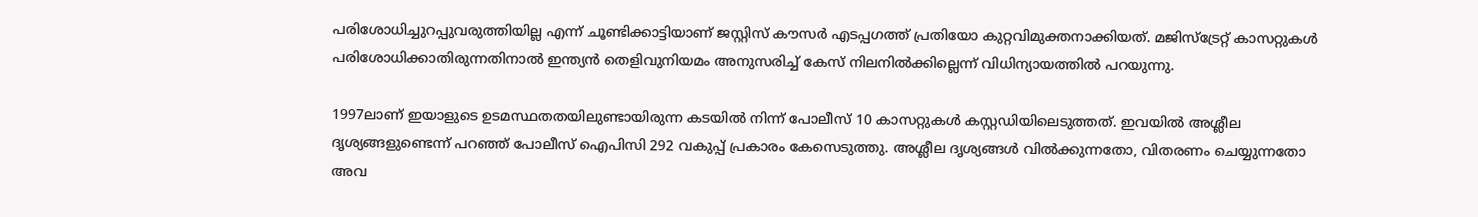പരിശോധിച്ചുറപ്പുവരുത്തിയില്ല എന്ന് ചൂണ്ടിക്കാട്ടിയാണ് ജസ്റ്റിസ് കൗസർ എടപ്പഗത്ത് പ്രതിയോ കുറ്റവിമുക്തനാക്കിയത്. മജിസ്ട്രേറ്റ് കാസറ്റുകള്‍ പരിശോധിക്കാതിരുന്നതിനാല്‍ ഇന്ത്യൻ തെളിവുനിയമം അനുസരിച്ച്‌ കേസ് നിലനില്‍ക്കില്ലെന്ന് വിധിന്യായത്തില്‍ പറയുന്നു.

1997ലാണ് ഇയാളുടെ ഉടമസ്ഥതതയിലുണ്ടായിരുന്ന കടയില്‍ നിന്ന് പോലീസ് 10 കാസറ്റുകള്‍ കസ്റ്റഡിയിലെടുത്തത്. ഇവയില്‍ അശ്ലീല ദൃശ്യങ്ങളുണ്ടെന്ന് പറഞ്ഞ് പോലീസ് ഐപിസി 292 വകുപ്പ് പ്രകാരം കേസെടുത്തു. അശ്ലീല ദൃശ്യങ്ങള്‍ വില്‍ക്കുന്നതോ, വിതരണം ചെയ്യുന്നതോ അവ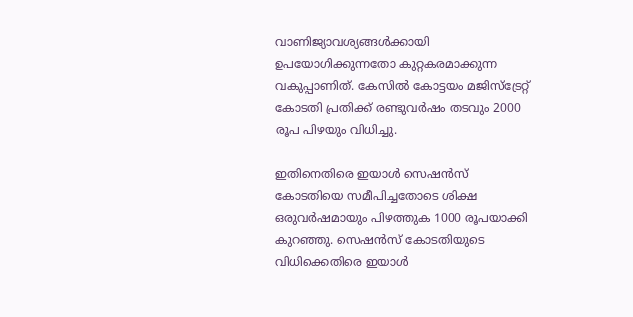വാണിജ്യാവശ്യങ്ങള്‍ക്കായി ഉപയോഗിക്കുന്നതോ കുറ്റകരമാക്കുന്ന വകുപ്പാണിത്. കേസില്‍ കോട്ടയം മജിസ്ട്രേറ്റ് കോടതി പ്രതിക്ക് രണ്ടുവർഷം തടവും 2000 രൂപ പിഴയും വിധിച്ചു.

ഇതിനെതിരെ ഇയാള്‍ സെഷൻസ് കോടതിയെ സമീപിച്ചതോടെ ശിക്ഷ ഒരുവർഷമായും പിഴത്തുക 1000 രൂപയാക്കി കുറഞ്ഞു. സെഷൻസ് കോടതിയുടെ വിധിക്കെതിരെ ഇയാള്‍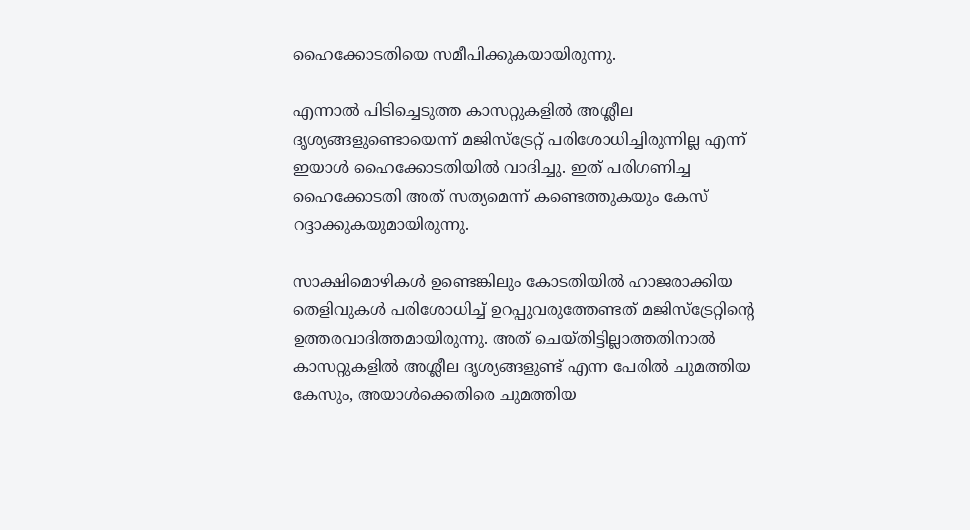ഹൈക്കോടതിയെ സമീപിക്കുകയായിരുന്നു.

എന്നാല്‍ പിടിച്ചെടുത്ത കാസറ്റുകളില്‍ അശ്ലീല ദൃശ്യങ്ങളുണ്ടൊയെന്ന് മജിസ്ട്രേറ്റ് പരിശോധിച്ചിരുന്നില്ല എന്ന് ഇയാള്‍ ഹൈക്കോടതിയില്‍ വാദിച്ചു. ഇത് പരിഗണിച്ച ഹൈക്കോടതി അത് സത്യമെന്ന് കണ്ടെത്തുകയും കേസ് റദ്ദാക്കുകയുമായിരുന്നു.

സാക്ഷിമൊഴികള്‍ ഉണ്ടെങ്കിലും കോടതിയില്‍ ഹാജരാക്കിയ തെളിവുകള്‍ പരിശോധിച്ച്‌ ഉറപ്പുവരുത്തേണ്ടത് മജിസ്ട്രേറ്റിന്റെ ഉത്തരവാദിത്തമായിരുന്നു. അത് ചെയ്തിട്ടില്ലാത്തതിനാല്‍ കാസറ്റുകളില്‍ അശ്ലീല ദൃശ്യങ്ങളുണ്ട് എന്ന പേരില്‍ ചുമത്തിയ കേസും, അയാള്‍ക്കെതിരെ ചുമത്തിയ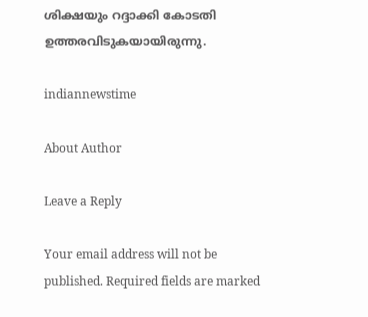ശിക്ഷയും റദ്ദാക്കി കോടതി ഉത്തരവിടുകയായിരുന്നു.

indiannewstime

About Author

Leave a Reply

Your email address will not be published. Required fields are marked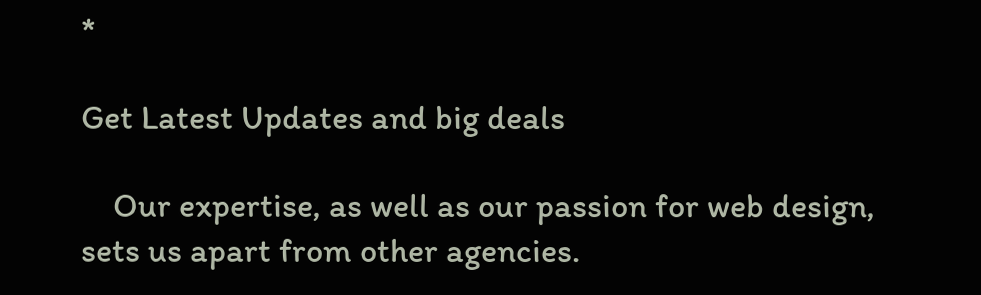*

Get Latest Updates and big deals

    Our expertise, as well as our passion for web design, sets us apart from other agencies.